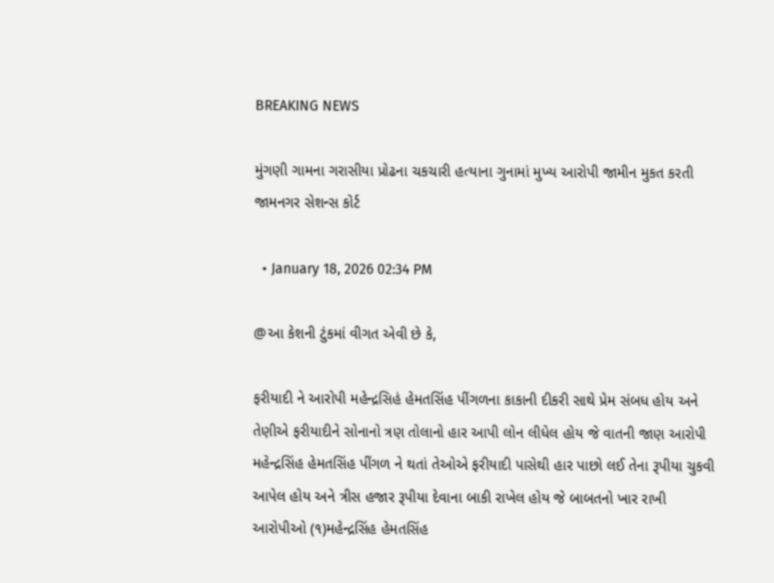BREAKING NEWS

મુંગણી ગામના ગરાસીયા પ્રોઢના ચકચારી હત્યાના ગુનામાં મુખ્ય આરોપી જામીન મુકત કરતી જામનગર સેશન્સ કોર્ટ

  • January 18, 2026 02:34 PM

@આ કેશની ટુંકમાં વીગત એવી છે કે,

ફરીયાદી ને આરોપી મહેન્દ્રસિહં હેમતસિંહ પીંગળના કાકાની દીકરી સાથે પ્રેમ સંબધ હોય અને તેણીએ ફરીયાદીને સોનાનો ત્રણ તોલાનો હાર આપી લોન લીધેલ હોય જે વાતની જાણ આરોપી મહેન્દ્રસિંહ હેમતસિંહ પીંગળ ને થતાં તેઓએ ફરીયાદી પાસેથી હાર પાછો લઈ તેના રૂપીયા ચુકવી આપેલ હોય અને ત્રીસ હજાર રૂપીયા દેવાના બાકી રાખેલ હોય જે બાબતનો ખાર રાખી આરોપીઓ (૧)મહેન્દ્રસિંહ હેમતસિંહ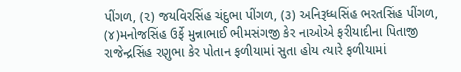પીંગળ, (૨) જયવિરસિંહ ચંદુભા પીંગળ, (૩) અનિરૂધ્ધસિંહ ભરતસિંહ પીંગળ, (૪)મનોજસિંહ ઉર્ફે મુન્નાભાઈ ભીમસંગજી કેર નાઓએ ફરીયાદીના પિતાજી રાજેન્દ્રસિંહ રણુભા કેર પોતાન ફળીયામાં સુતા હોય ત્યારે ફળીયામાં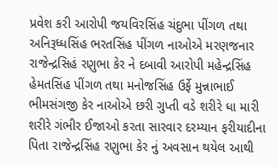પ્રવેશ કરી આરોપી જયવિરસિંહ ચંદુભા પીંગળ તથા અનિરૂધ્ધસિંહ ભરતસિંહ પીંગળ નાઓએ મરણજનાર રાજેન્દ્રસિહં રણુભા કેર ને દબાવી આરોપી મહેન્દ્રસિંહ હેમતસિંહ પીંગળ તથા મનોજસિંહ ઉર્ફે મુન્નાભાઈ ભીમસંગજી કેર નાઓએ છરી ગુપ્તી વડે શરીરે ધા મારી શરીરે ગંભીર ઈજાઓ કરતા સારવાર દરમ્યાન ફરીયાદીના પિતા રાજેન્દ્રસિંહ રણુભા કેર નું અવસાન થયેલ આથી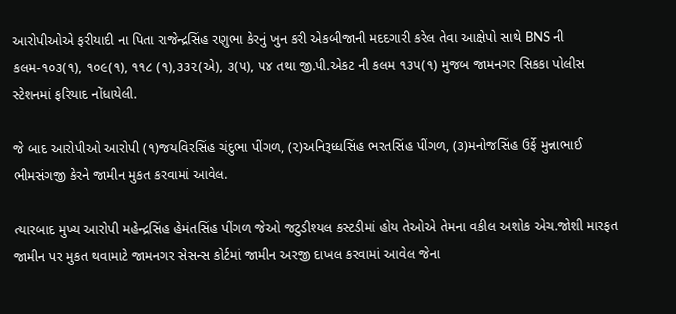આરોપીઓએ ફરીયાદી ના પિતા રાજેન્દ્રસિંહ રણુભા કેરનું ખુન કરી એકબીજાની મદદગારી કરેલ તેવા આક્ષેપો સાથે BNS ની કલમ-૧૦૩(૧), ૧૦૯(૧), ૧૧૮ (૧),૩૩૨(એ), ૩(૫), ૫૪ તથા જી.પી.એકટ ની કલમ ૧૩૫(૧) મુજબ જામનગર સિકકા પોલીસ સ્ટેશનમાં ફરિયાદ નોંધાયેલી.

જે બાદ આરોપીઓ આરોપી (૧)જયવિરસિંહ ચંદુભા પીંગળ, (૨)અનિરૂધ્ધસિંહ ભરતસિંહ પીંગળ, (૩)મનોજસિંહ ઉર્ફે મુન્નાભાઈ ભીમસંગજી કેરને જામીન મુકત કરવામાં આવેલ.

ત્યારબાદ મુખ્ય આરોપી મહેન્દ્રસિંહ હેમંતસિંહ પીંગળ જેઓ જટુડીશ્યલ કસ્ટડીમાં હોય તેઓએ તેમના વકીલ અશોક એચ.જોશી મારફત જામીન પર મુકત થવામાટે જામનગર સેસન્સ કોર્ટમાં જામીન અરજી દાખલ કરવામાં આવેલ જેના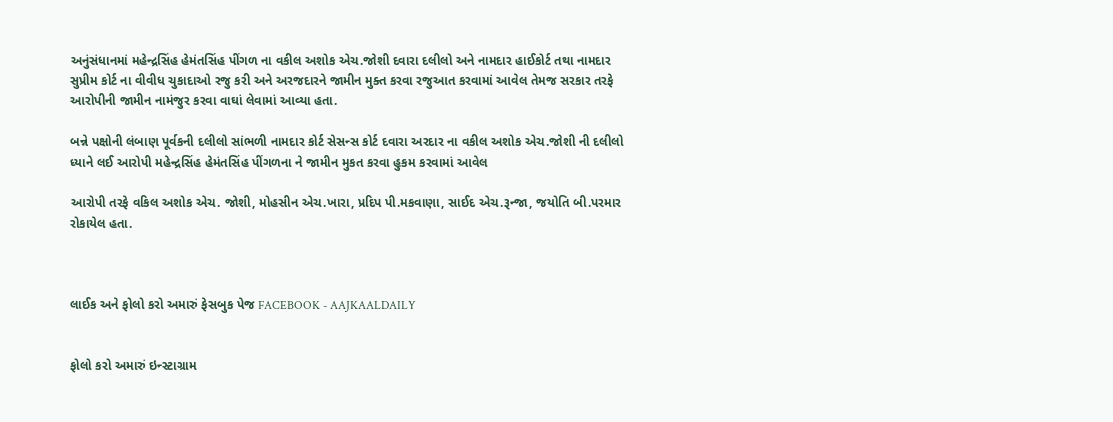અનુંસંધાનમાં મહેન્દ્રસિંહ હેમંતસિંહ પીંગળ ના વકીલ અશોક એચ.જોશી દવારા દલીલો અને નામદાર હાઈકોર્ટ તથા નામદાર સુપ્રીમ કોર્ટ ના વીવીધ ચુકાદાઓ રજુ કરી અને અરજદારને જામીન મુક્ત કરવા રજુઆત કરવામાં આવેલ તેમજ સરકાર તરફે આરોપીની જામીન નામંજુર કરવા વાઘાં લેવામાં આવ્યા હતા.

બન્ને પક્ષોની લંબાણ પૂર્વકની દલીલો સાંભળી નામદાર કોર્ટ સેસન્સ કોર્ટ દવારા અરદાર ના વકીલ અશોક એચ.જોશી ની દલીલો ધ્યાને લઈ આરોપી મહેન્દ્રસિંહ હેમંતસિંહ પીંગળના ને જામીન મુકત કરવા હુકમ કરવામાં આવેલ

આરોપી તરફે વકિલ અશોક એચ. જોશી, મોહસીન એચ.ખારા, પ્રદિપ પી.મકવાણા, સાઈદ એચ.રૂન્જા, જયોતિ બી.પરમાર રોકાયેલ હતા.



લાઈક અને ફોલો કરો અમારું ફેસબુક પેજ FACEBOOK - AAJKAALDAILY


ફોલો કરો અમારું ઇન્સ્ટાગ્રામ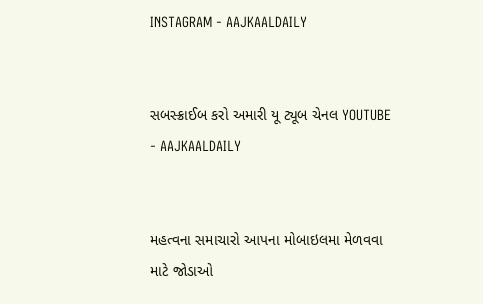INSTAGRAM - AAJKAALDAILY


સબસ્ક્રાઈબ કરો અમારી યૂ ટ્યૂબ ચેનલ YOUTUBE - AAJKAALDAILY


મહત્વના સમાચારો આપના મોબાઇલમા મેળવવા માટે જોડાઓ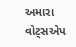અમારા વોટ્સએપ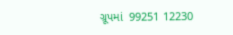ગ્રૂપમાં  99251 12230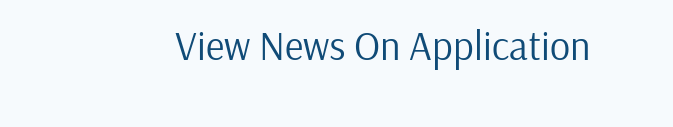View News On Application